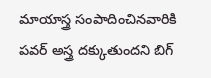మాయాస్త్ర సంపాదించినవారికి పవర్ అస్త్ర దక్కుతుందని బిగ్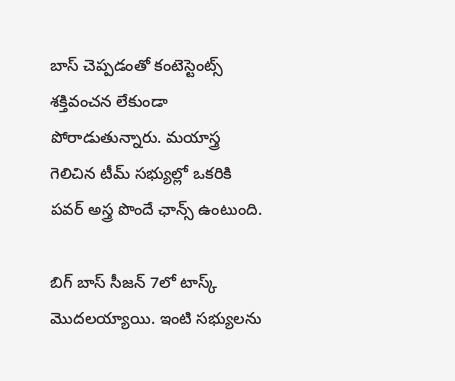బాస్ చెప్పడంతో కంటెస్టెంట్స్ శక్తివంచన లేకుండా పోరాడుతున్నారు. మయాస్త్ర గెలిచిన టీమ్ సభ్యుల్లో ఒకరికి పవర్ అస్త్ర పొందే ఛాన్స్ ఉంటుంది.

బిగ్ బాస్ సీజన్ 7లో టాస్క్ మొదలయ్యాయి. ఇంటి సభ్యులను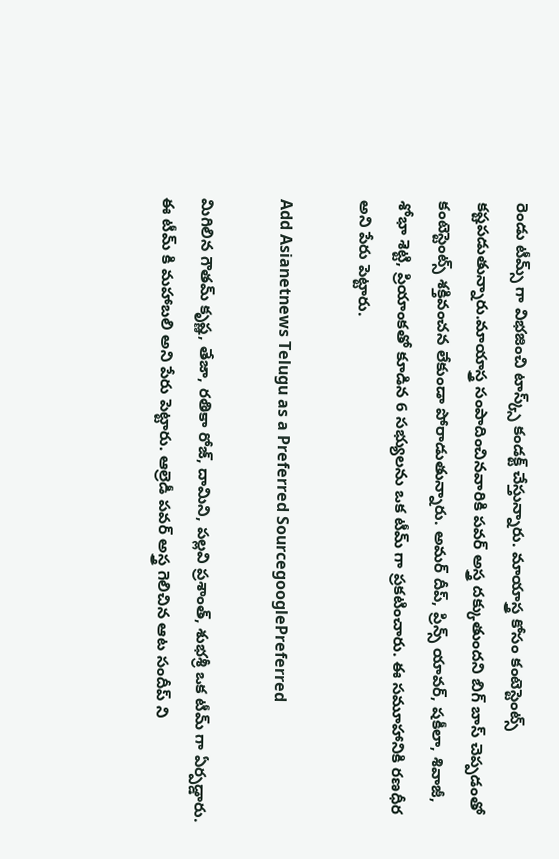రెండు టీమ్స్ గా విభజించి టాస్క్స్ కండక్ట్ చేస్తున్నారు. మాయాస్త్ర కోసం కంటెస్టెంట్స్ కష్టపడుతున్నారు.మాయాస్త్ర సంపాదించినవారికి పవర్ అస్త్ర దక్కుతుందని బిగ్ బాస్ చెప్పడంతో కంటెస్టెంట్స్ శక్తివంచన లేకుండా పోరాడుతున్నారు. అమర్ దీప్, ప్రిన్స్ యావర్, షకీలా, శివాజీ, శోభా శెట్టి, ప్రియాంకతో కూడిన 6 సభ్యులను ఒక టీమ్ గా ప్రకటించారు. ఈ సమూహానికి రణధీర అని పేరు పెట్టారు.

Add Asianetnews Telugu as a Preferred SourcegooglePreferred

మిగిలిన గౌతమ్ కృష్ణ, తేజా, రతికా రోజ్, దామిని, పల్లవి ప్రశాంత్, శుభశ్రీ ఒక టీమ్ గా ఏర్పడ్డారు. ఈ టీమ్ కి మహాబలి అని పేరు పెట్టారు. ఆల్రెడీ పవర్ అస్త్ర గెలిచిన ఆట సందీప్ ని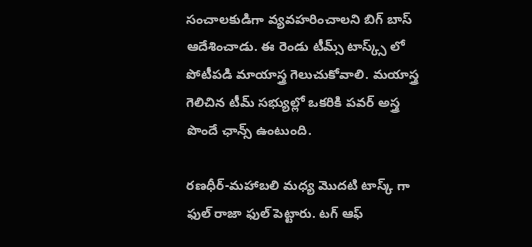సంచాలకుడిగా వ్యవహరించాలని బిగ్ బాస్ ఆదేశించాడు. ఈ రెండు టీమ్స్ టాస్క్స్ లో పోటీపడి మాయాస్త్ర గెలుచుకోవాలి. మయాస్త్ర గెలిచిన టీమ్ సభ్యుల్లో ఒకరికి పవర్ అస్త్ర పొందే ఛాన్స్ ఉంటుంది.

రణధీర్-మహాబలి మధ్య మొదటి టాస్క్ గా ఫుల్ రాజా ఫుల్ పెట్టారు. టగ్ ఆఫ్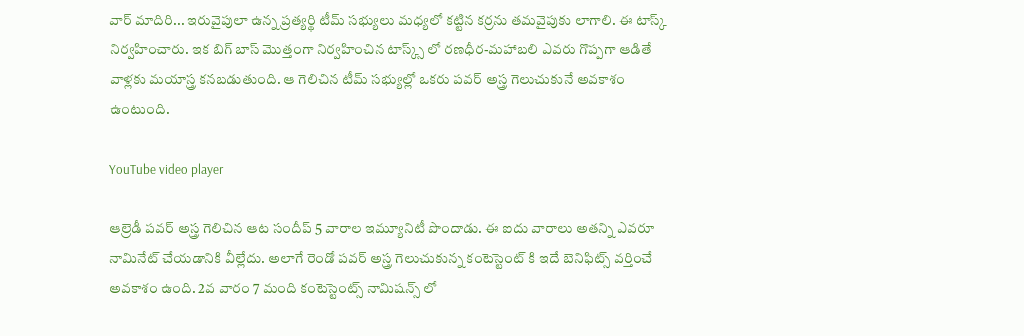వార్ మాదిరి... ఇరువైపులా ఉన్న ప్రత్యర్థి టీమ్ సభ్యులు మధ్యలో కట్టిన కర్రను తమవైపుకు లాగాలి. ఈ టాస్క్ నిర్వహించారు. ఇక బిగ్ బాస్ మొత్తంగా నిర్వహించిన టాస్క్స్ లో రణధీర-మహాబలి ఎవరు గొప్పగా ఆడితే వాళ్లకు మయాస్త్ర కనబడుతుంది. ఆ గెలిచిన టీమ్ సభ్యుల్లో ఒకరు పవర్ అస్త్ర గెలుచుకునే అవకాశం ఉంటుంది.

YouTube video player

ఆల్రెడీ పవర్ అస్త్ర గెలిచిన ఆట సందీప్ 5 వారాల ఇమ్యూనిటీ పొందాడు. ఈ ఐదు వారాలు అతన్ని ఎవరూ నామినేట్ చేయడానికి వీల్లేదు. అలాగే రెండో పవర్ అస్త్ర గెలుచుకున్న కంటెస్టెంట్ కి ఇదే బెనిఫిట్స్ వర్తించే అవకాశం ఉంది. 2వ వారం 7 మంది కంటెస్టెంట్స్ నామిషన్స్ లో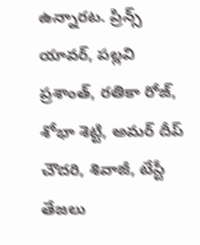ఉన్నారట. ప్రిన్స్ యావర్, పల్లవి ప్రశాంత్, రతికా రోజ్, శోభా శెట్టి, అమర్ దీప్ చౌదరి, శివాజీ, టేస్టీ తేజలు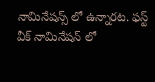నామినేషన్స్ లో ఉన్నారట. ఫస్ట్ వీక్ నామినేషన్ లో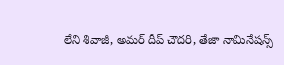లేని శివాజీ, అమర్ దీప్ చౌదరి, తేజా నామినేషన్స్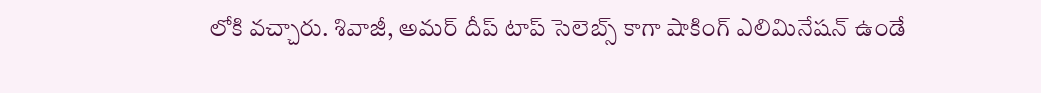లోకి వచ్చారు. శివాజీ, అమర్ దీప్ టాప్ సెలెబ్స్ కాగా షాకింగ్ ఎలిమినేషన్ ఉండే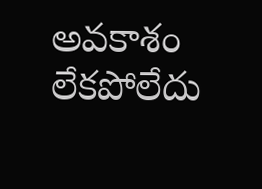అవకాశం లేకపోలేదు